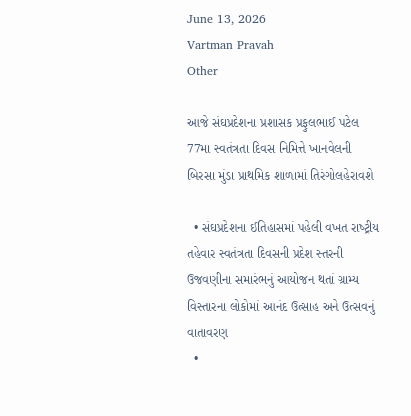June 13, 2026
Vartman Pravah
Other

આજે સંઘપ્રદેશના પ્રશાસક પ્રફુલભાઈ પટેલ 77મા સ્‍વતંત્રતા દિવસ નિમિત્તે ખાનવેલની બિરસા મુંડા પ્રાથમિક શાળામાં તિરંગોલહેરાવશે

  • સંઘપ્રદેશના ઈતિહાસમાં પહેલી વખત રાષ્‍ટ્રીય તહેવાર સ્‍વતંત્રતા દિવસની પ્રદેશ સ્‍તરની ઉજવણીના સમારંભનું આયોજન થતાં ગ્રામ્‍ય વિસ્‍તારના લોકોમાં આનંદ ઉત્‍સાહ અને ઉત્‍સવનું વાતાવરણ
  •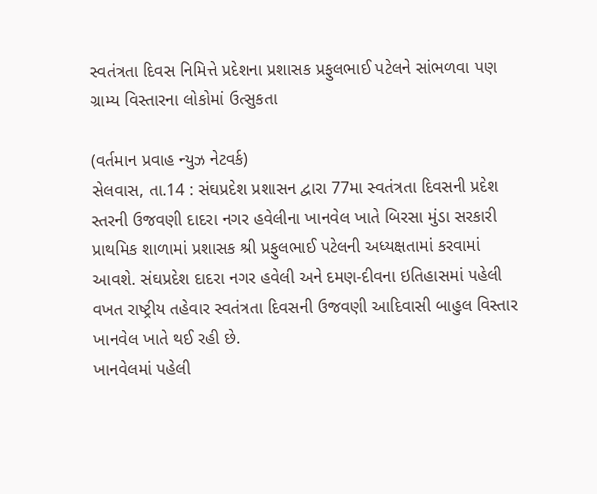સ્‍વતંત્રતા દિવસ નિમિત્તે પ્રદેશના પ્રશાસક પ્રફુલભાઈ પટેલને સાંભળવા પણ ગ્રામ્‍ય વિસ્‍તારના લોકોમાં ઉત્‍સુકતા

(વર્તમાન પ્રવાહ ન્‍યુઝ નેટવર્ક)
સેલવાસ, તા.14 : સંઘપ્રદેશ પ્રશાસન દ્વારા 77મા સ્‍વતંત્રતા દિવસની પ્રદેશ સ્‍તરની ઉજવણી દાદરા નગર હવેલીના ખાનવેલ ખાતે બિરસા મુંડા સરકારી પ્રાથમિક શાળામાં પ્રશાસક શ્રી પ્રફુલભાઈ પટેલની અધ્‍યક્ષતામાં કરવામાં આવશે. સંઘપ્રદેશ દાદરા નગર હવેલી અને દમણ-દીવના ઇતિહાસમાં પહેલી વખત રાષ્‍ટ્રીય તહેવાર સ્‍વતંત્રતા દિવસની ઉજવણી આદિવાસી બાહુલ વિસ્‍તાર ખાનવેલ ખાતે થઈ રહી છે.
ખાનવેલમાં પહેલી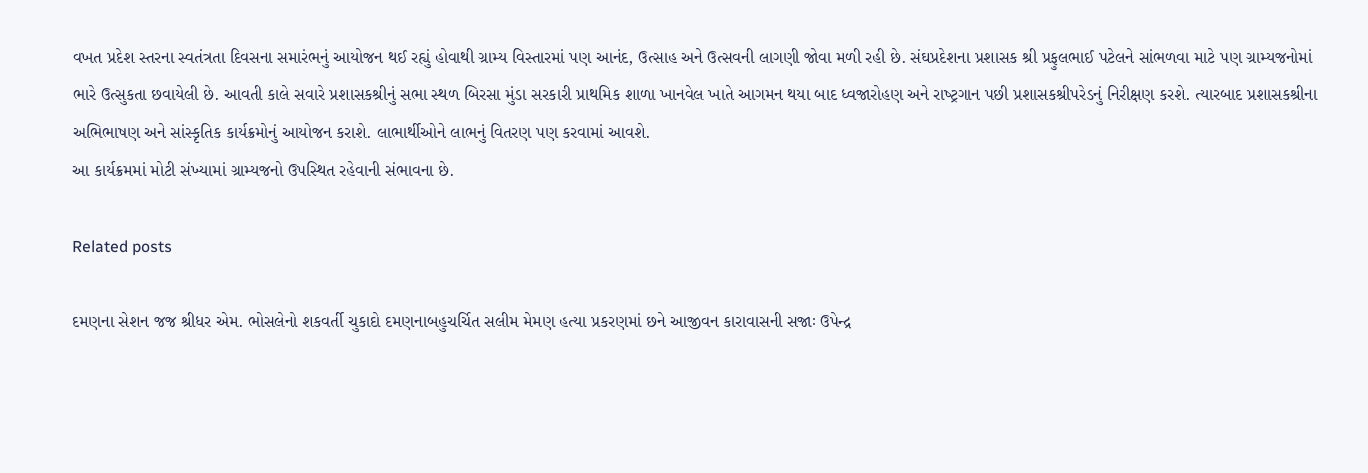વખત પ્રદેશ સ્‍તરના સ્‍વતંત્રતા દિવસના સમારંભનું આયોજન થઈ રહ્યું હોવાથી ગ્રામ્‍ય વિસ્‍તારમાં પણ આનંદ, ઉત્‍સાહ અને ઉત્‍સવની લાગણી જોવા મળી રહી છે. સંઘપ્રદેશના પ્રશાસક શ્રી પ્રફુલભાઈ પટેલને સાંભળવા માટે પણ ગ્રામ્‍યજનોમાં ભારે ઉત્‍સુકતા છવાયેલી છે. આવતી કાલે સવારે પ્રશાસકશ્રીનું સભા સ્‍થળ બિરસા મુંડા સરકારી પ્રાથમિક શાળા ખાનવેલ ખાતે આગમન થયા બાદ ધ્‍વજારોહણ અને રાષ્‍ટ્રગાન પછી પ્રશાસકશ્રીપરેડનું નિરીક્ષણ કરશે. ત્‍યારબાદ પ્રશાસકશ્રીના અભિભાષણ અને સાંસ્‍કૃતિક કાર્યક્રમોનું આયોજન કરાશે. લાભાર્થીઓને લાભનું વિતરણ પણ કરવામાં આવશે.
આ કાર્યક્રમમાં મોટી સંખ્‍યામાં ગ્રામ્‍યજનો ઉપસ્‍થિત રહેવાની સંભાવના છે.

Related posts

દમણના સેશન જજ શ્રીધર એમ. ભોસલેનો શકવર્તી ચુકાદો દમણનાબહુચર્ચિત સલીમ મેમણ હત્‍યા પ્રકરણમાં છને આજીવન કારાવાસની સજાઃ ઉપેન્‍દ્ર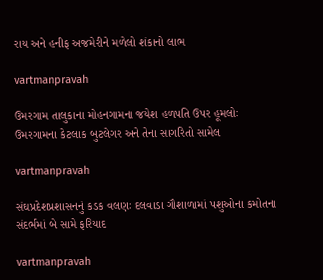રાય અને હનીફ અજમેરીને મળેલો શંકાનો લાભ

vartmanpravah

ઉમરગામ તાલુકાના મોહનગામના જયેશ હળપતિ ઉપર હૂમલોઃ ઉમરગામના કેટલાક બુટલેગર અને તેના સાગરિતો સામેલ

vartmanpravah

સંઘપ્રદેશપ્રશાસનનું કડક વલણઃ દલવાડા ગૌશાળામાં પશુઓના કમોતના સંદર્ભમાં બે સામે ફરિયાદ

vartmanpravah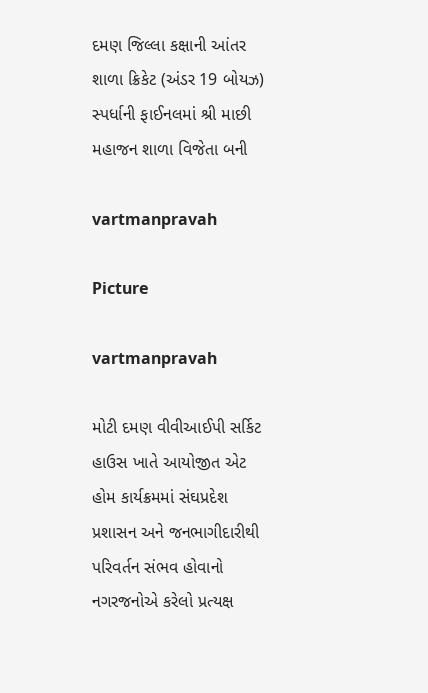દમણ જિલ્લા કક્ષાની આંતર શાળા ક્રિકેટ (અંડર 19 બોયઝ) સ્‍પર્ધાની ફાઈનલમાં શ્રી માછી મહાજન શાળા વિજેતા બની

vartmanpravah

Picture

vartmanpravah

મોટી દમણ વીવીઆઈપી સર્કિટ હાઉસ ખાતે આયોજીત એટ હોમ કાર્યક્રમમાં સંઘપ્રદેશ પ્રશાસન અને જનભાગીદારીથી પરિવર્તન સંભવ હોવાનો નગરજનોએ કરેલો પ્રત્‍યક્ષ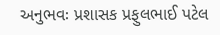અનુભવઃ પ્રશાસક પ્રફુલભાઈ પટેલ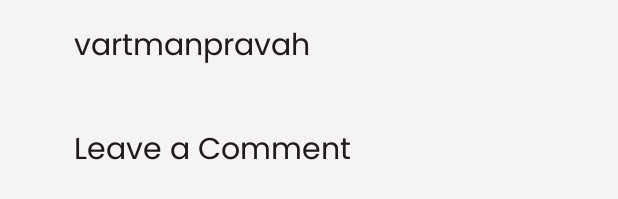vartmanpravah

Leave a Comment